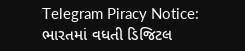Telegram Piracy Notice: ભારતમાં વધતી ડિજિટલ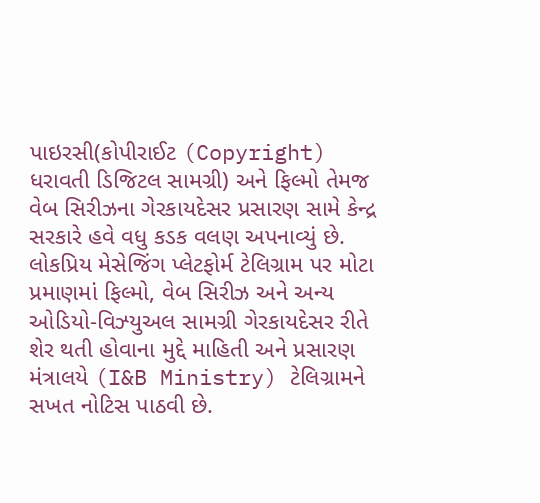પાઇરસી(કોપીરાઈટ (Copyright) ધરાવતી ડિજિટલ સામગ્રી) અને ફિલ્મો તેમજ વેબ સિરીઝના ગેરકાયદેસર પ્રસારણ સામે કેન્દ્ર સરકારે હવે વધુ કડક વલણ અપનાવ્યું છે. લોકપ્રિય મેસેજિંગ પ્લેટફોર્મ ટેલિગ્રામ પર મોટા પ્રમાણમાં ફિલ્મો, વેબ સિરીઝ અને અન્ય ઓડિયો-વિઝ્યુઅલ સામગ્રી ગેરકાયદેસર રીતે શેર થતી હોવાના મુદ્દે માહિતી અને પ્રસારણ મંત્રાલયે (I&B Ministry) ટેલિગ્રામને સખત નોટિસ પાઠવી છે.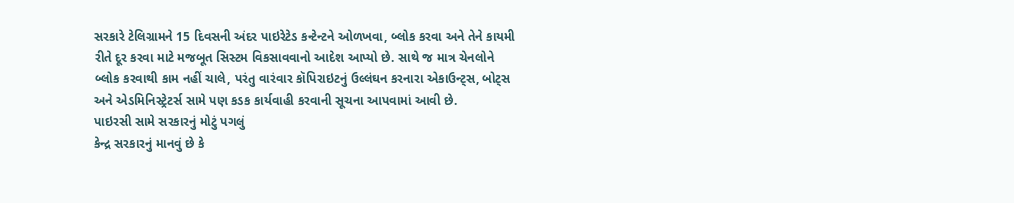સરકારે ટેલિગ્રામને 15 દિવસની અંદર પાઇરેટેડ કન્ટેન્ટને ઓળખવા, બ્લોક કરવા અને તેને કાયમી રીતે દૂર કરવા માટે મજબૂત સિસ્ટમ વિકસાવવાનો આદેશ આપ્યો છે. સાથે જ માત્ર ચેનલોને બ્લોક કરવાથી કામ નહીં ચાલે, પરંતુ વારંવાર કૉપિરાઇટનું ઉલ્લંઘન કરનારા એકાઉન્ટ્સ, બોટ્સ અને એડમિનિસ્ટ્રેટર્સ સામે પણ કડક કાર્યવાહી કરવાની સૂચના આપવામાં આવી છે.
પાઇરસી સામે સરકારનું મોટું પગલું
કેન્દ્ર સરકારનું માનવું છે કે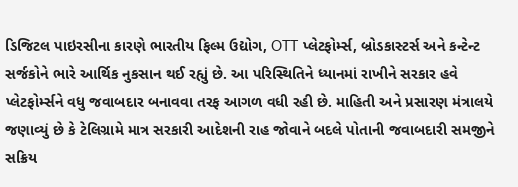ડિજિટલ પાઇરસીના કારણે ભારતીય ફિલ્મ ઉદ્યોગ, OTT પ્લેટફોર્મ્સ, બ્રોડકાસ્ટર્સ અને કન્ટેન્ટ સર્જકોને ભારે આર્થિક નુકસાન થઈ રહ્યું છે. આ પરિસ્થિતિને ધ્યાનમાં રાખીને સરકાર હવે પ્લેટફોર્મ્સને વધુ જવાબદાર બનાવવા તરફ આગળ વધી રહી છે. માહિતી અને પ્રસારણ મંત્રાલયે જણાવ્યું છે કે ટેલિગ્રામે માત્ર સરકારી આદેશની રાહ જોવાને બદલે પોતાની જવાબદારી સમજીને સક્રિય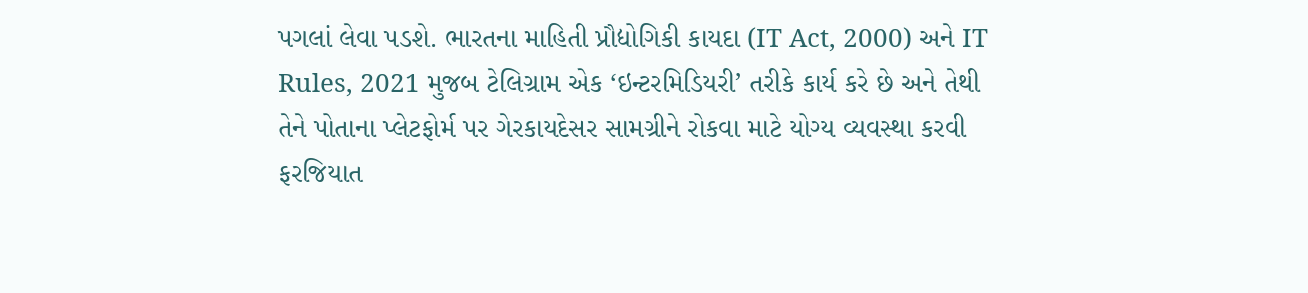પગલાં લેવા પડશે. ભારતના માહિતી પ્રૌદ્યોગિકી કાયદા (IT Act, 2000) અને IT Rules, 2021 મુજબ ટેલિગ્રામ એક ‘ઇન્ટરમિડિયરી’ તરીકે કાર્ય કરે છે અને તેથી તેને પોતાના પ્લેટફોર્મ પર ગેરકાયદેસર સામગ્રીને રોકવા માટે યોગ્ય વ્યવસ્થા કરવી ફરજિયાત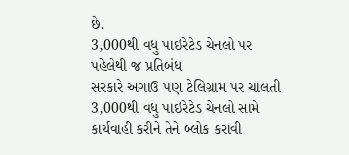છે.
3,000થી વધુ પાઇરેટેડ ચેનલો પર પહેલેથી જ પ્રતિબંધ
સરકારે અગાઉ પણ ટેલિગ્રામ પર ચાલતી 3,000થી વધુ પાઇરેટેડ ચેનલો સામે કાર્યવાહી કરીને તેને બ્લોક કરાવી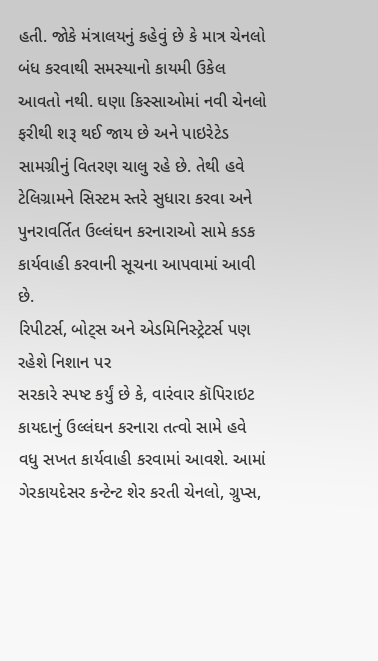હતી. જોકે મંત્રાલયનું કહેવું છે કે માત્ર ચેનલો બંધ કરવાથી સમસ્યાનો કાયમી ઉકેલ આવતો નથી. ઘણા કિસ્સાઓમાં નવી ચેનલો ફરીથી શરૂ થઈ જાય છે અને પાઇરેટેડ સામગ્રીનું વિતરણ ચાલુ રહે છે. તેથી હવે ટેલિગ્રામને સિસ્ટમ સ્તરે સુધારા કરવા અને પુનરાવર્તિત ઉલ્લંઘન કરનારાઓ સામે કડક કાર્યવાહી કરવાની સૂચના આપવામાં આવી છે.
રિપીટર્સ, બોટ્સ અને એડમિનિસ્ટ્રેટર્સ પણ રહેશે નિશાન પર
સરકારે સ્પષ્ટ કર્યું છે કે, વારંવાર કૉપિરાઇટ કાયદાનું ઉલ્લંઘન કરનારા તત્વો સામે હવે વધુ સખત કાર્યવાહી કરવામાં આવશે. આમાં ગેરકાયદેસર કન્ટેન્ટ શેર કરતી ચેનલો, ગ્રુપ્સ,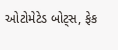ઓટોમેટેડ બોટ્સ, ફેક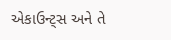એકાઉન્ટ્સ અને તે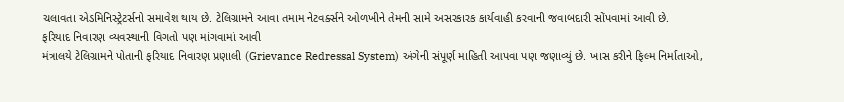ચલાવતા એડમિનિસ્ટ્રેટર્સનો સમાવેશ થાય છે. ટેલિગ્રામને આવા તમામ નેટવર્ક્સને ઓળખીને તેમની સામે અસરકારક કાર્યવાહી કરવાની જવાબદારી સોંપવામાં આવી છે.
ફરિયાદ નિવારણ વ્યવસ્થાની વિગતો પણ માંગવામાં આવી
મંત્રાલયે ટેલિગ્રામને પોતાની ફરિયાદ નિવારણ પ્રણાલી (Grievance Redressal System) અંગેની સંપૂર્ણ માહિતી આપવા પણ જણાવ્યું છે. ખાસ કરીને ફિલ્મ નિર્માતાઓ,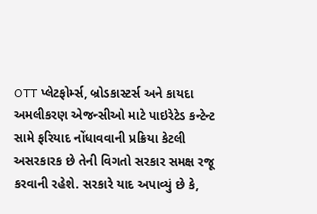OTT પ્લેટફોર્મ્સ, બ્રોડકાસ્ટર્સ અને કાયદા અમલીકરણ એજન્સીઓ માટે પાઇરેટેડ કન્ટેન્ટ સામે ફરિયાદ નોંધાવવાની પ્રક્રિયા કેટલી અસરકારક છે તેની વિગતો સરકાર સમક્ષ રજૂ કરવાની રહેશે. સરકારે યાદ અપાવ્યું છે કે,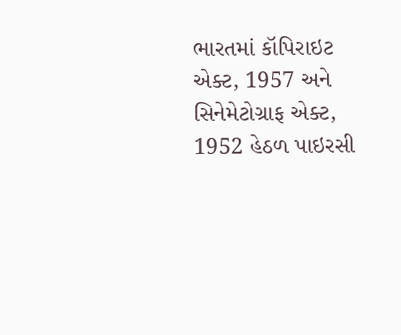ભારતમાં કૉપિરાઇટ એક્ટ, 1957 અને સિનેમેટોગ્રાફ એક્ટ, 1952 હેઠળ પાઇરસી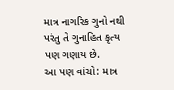માત્ર નાગરિક ગુનો નથી પરંતુ તે ગુનાહિત કૃત્ય પણ ગણાય છે.
આ પણ વાંચો: માત્ર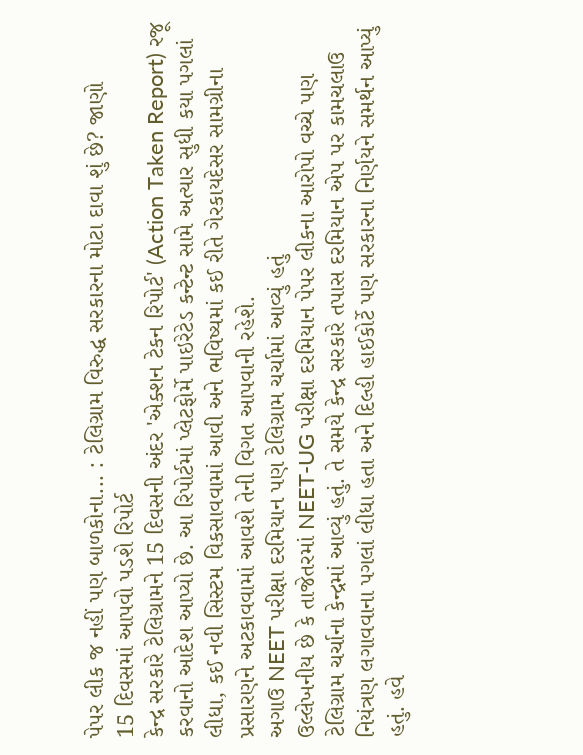પેપર લીક જ નહીં પણ બાળકોના... : ટેલિગ્રામ વિરુદ્ધ સરકારના મોટા દાવા શું છે? જાણો
15 દિવસમાં આપવો પડશે રિપોર્ટ
કેન્દ્ર સરકારે ટેલિગ્રામને 15 દિવસની અંદર 'એક્શન ટેકન રિપોર્ટ' (Action Taken Report) રજૂ કરવાનો આદેશ આપ્યો છે. આ રિપોર્ટમાં પ્લેટફોર્મે પાઇરેટેડ કન્ટેન્ટ સામે અત્યાર સુધી કયા પગલાં લીધા, કઈ નવી સિસ્ટમ વિકસાવવામાં આવી અને ભવિષ્યમાં કઈ રીતે ગેરકાયદેસર સામગ્રીના પ્રસારણને અટકાવવામાં આવશે તેની વિગત આપવાની રહેશે.
અગાઉ NEET પરીક્ષા દરમિયાન પણ ટેલિગ્રામ ચર્ચામાં આવ્યું હતું
ઉલ્લેખનીય છે કે તાજેતરમાં NEET-UG પરીક્ષા દરમિયાન પેપર લીકના આરોપો વચ્ચે પણ ટેલિગ્રામ ચર્ચાના કેન્દ્રમાં આવ્યું હતું. તે સમયે કેન્દ્ર સરકારે તપાસ દરમિયાન એપ પર કામચલાઉ નિયંત્રણ લગાવવાના પગલાં લીધા હતા અને દિલ્હી હાઈકોર્ટે પણ સરકારના નિર્ણયને સમર્થન આપ્યું હતું. હવે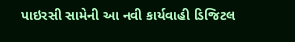પાઇરસી સામેની આ નવી કાર્યવાહી ડિજિટલ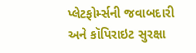પ્લેટફોર્મ્સની જવાબદારી અને કૉપિરાઇટ સુરક્ષા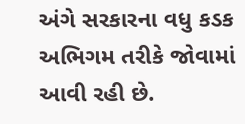અંગે સરકારના વધુ કડક અભિગમ તરીકે જોવામાં આવી રહી છે.